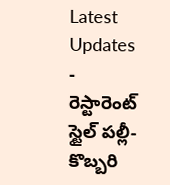Latest Updates
-
రెస్టారెంట్ స్టైల్ పల్లీ-కొబ్బరి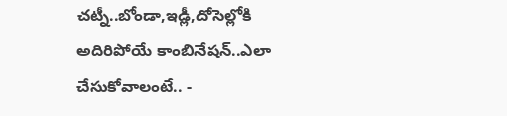చట్నీ..బోండా,ఇడ్లీ,దోసెల్లోకి అదిరిపోయే కాంబినేషన్..ఎలా చేసుకోవాలంటే.. -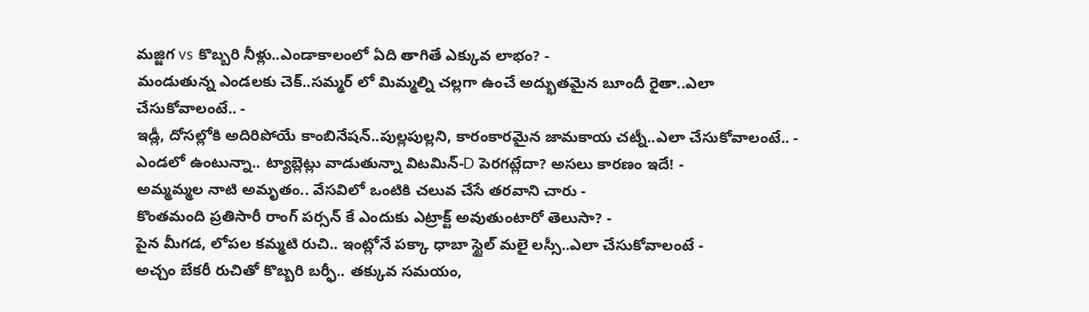మజ్జిగ vs కొబ్బరి నీళ్లు..ఎండాకాలంలో ఏది తాగితే ఎక్కువ లాభం? -
మండుతున్న ఎండలకు చెక్..సమ్మర్ లో మిమ్మల్ని చల్లగా ఉంచే అద్భుతమైన బూందీ రైతా..ఎలా చేసుకోవాలంటే.. -
ఇడ్లీ, దోసల్లోకి అదిరిపోయే కాంబినేషన్..పుల్లపుల్లని, కారంకారమైన జామకాయ చట్నీ..ఎలా చేసుకోవాలంటే.. -
ఎండలో ఉంటున్నా.. ట్యాబ్లెట్లు వాడుతున్నా విటమిన్-D పెరగట్లేదా? అసలు కారణం ఇదే! -
అమ్మమ్మల నాటి అమృతం.. వేసవిలో ఒంటికి చలువ చేసే తరవాని చారు -
కొంతమంది ప్రతిసారీ రాంగ్ పర్సన్ కే ఎందుకు ఎట్రాక్ట్ అవుతుంటారో తెలుసా? -
పైన మీగడ, లోపల కమ్మటి రుచి.. ఇంట్లోనే పక్కా ధాబా స్టైల్ మలై లస్సీ..ఎలా చేసుకోవాలంటే -
అచ్చం బేకరీ రుచితో కొబ్బరి బర్ఫీ.. తక్కువ సమయం,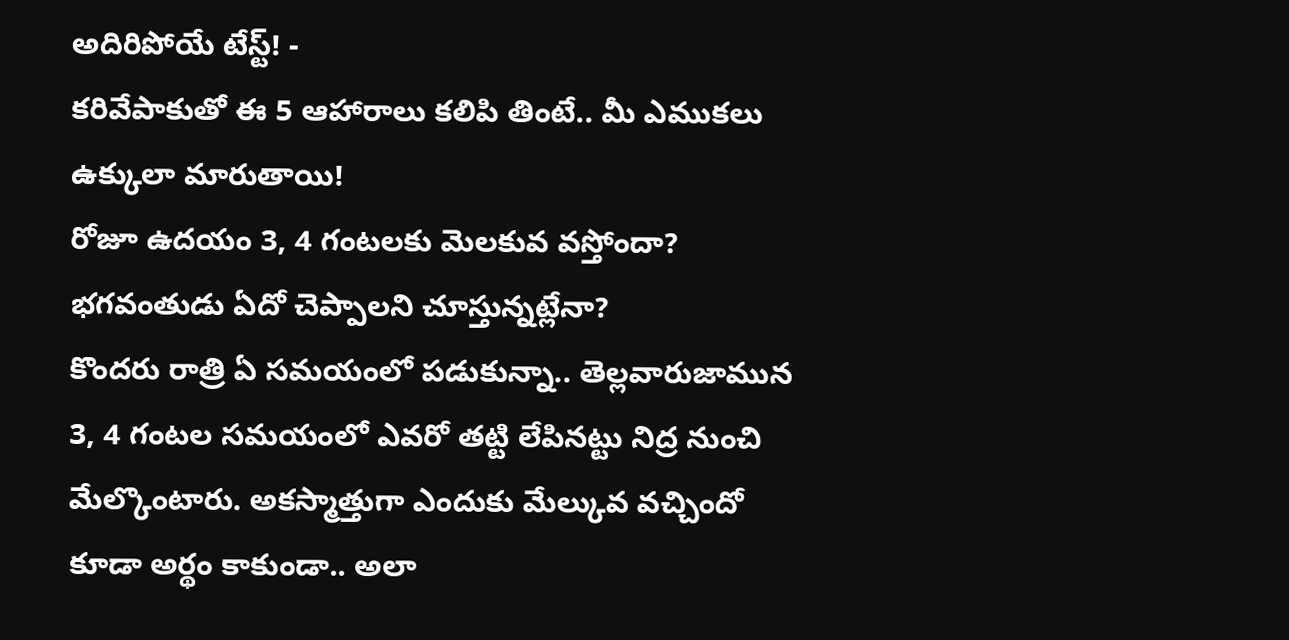అదిరిపోయే టేస్ట్! -
కరివేపాకుతో ఈ 5 ఆహారాలు కలిపి తింటే.. మీ ఎముకలు ఉక్కులా మారుతాయి!
రోజూ ఉదయం 3, 4 గంటలకు మెలకువ వస్తోందా? భగవంతుడు ఏదో చెప్పాలని చూస్తున్నట్లేనా?
కొందరు రాత్రి ఏ సమయంలో పడుకున్నా.. తెల్లవారుజామున 3, 4 గంటల సమయంలో ఎవరో తట్టి లేపినట్టు నిద్ర నుంచి మేల్కొంటారు. అకస్మాత్తుగా ఎందుకు మేల్కువ వచ్చిందో కూడా అర్థం కాకుండా.. అలా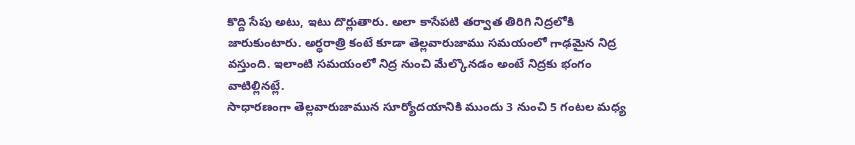కొద్ది సేపు అటు, ఇటు దొర్లుతారు. అలా కాసేపటి తర్వాత తిరిగి నిద్రలోకి జారుకుంటారు. అర్ధరాత్రి కంటే కూడా తెల్లవారుజాము సమయంలో గాఢమైన నిద్ర వస్తుంది. ఇలాంటి సమయంలో నిద్ర నుంచి మేల్కొనడం అంటే నిద్రకు భంగం వాటిల్లినట్లే.
సాధారణంగా తెల్లవారుజామున సూర్యోదయానికి ముందు 3 నుంచి 5 గంటల మధ్య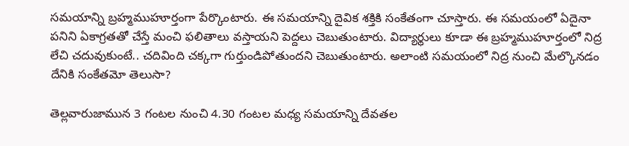సమయాన్ని బ్రహ్మముహూర్తంగా పేర్కొంటారు. ఈ సమయాన్ని దైవిక శక్తికి సంకేతంగా చూస్తారు. ఈ సమయంలో ఏదైనా పనిని ఏకాగ్రతతో చేస్తే మంచి ఫలితాలు వస్తాయని పెద్దలు చెబుతుంటారు. విద్యార్థులు కూడా ఈ బ్రహ్మముహూర్తంలో నిద్ర లేచి చదువుకుంటే.. చదివింది చక్కగా గుర్తుండిపోతుందని చెబుతుంటారు. అలాంటి సమయంలో నిద్ర నుంచి మేల్కొనడం దేనికి సంకేతమో తెలుసా?

తెల్లవారుజామున 3 గంటల నుంచి 4.30 గంటల మధ్య సమయాన్ని దేవతల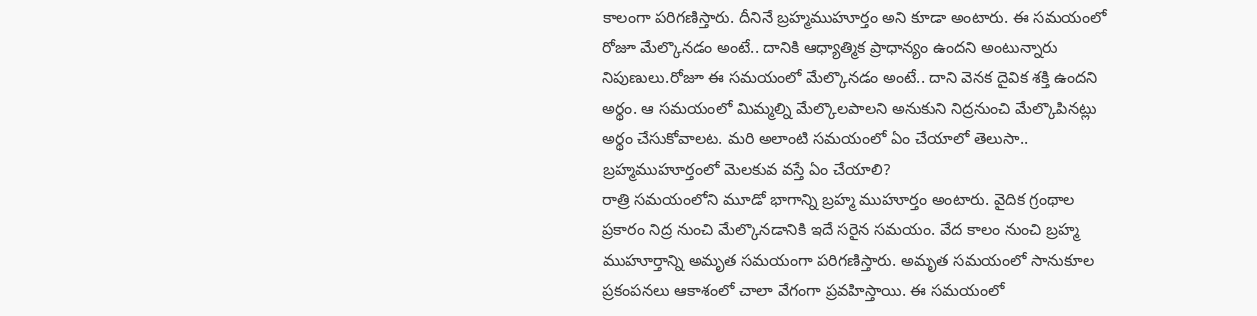కాలంగా పరిగణిస్తారు. దీనినే బ్రహ్మముహూర్తం అని కూడా అంటారు. ఈ సమయంలో రోజూ మేల్కొనడం అంటే.. దానికి ఆధ్యాత్మిక ప్రాధాన్యం ఉందని అంటున్నారు నిపుణులు.రోజూ ఈ సమయంలో మేల్కొనడం అంటే.. దాని వెనక దైవిక శక్తి ఉందని అర్థం. ఆ సమయంలో మిమ్మల్ని మేల్కొలపాలని అనుకుని నిద్రనుంచి మేల్కొపినట్లు అర్థం చేసుకోవాలట. మరి అలాంటి సమయంలో ఏం చేయాలో తెలుసా..
బ్రహ్మముహూర్తంలో మెలకువ వస్తే ఏం చేయాలి?
రాత్రి సమయంలోని మూడో భాగాన్ని బ్రహ్మ ముహూర్తం అంటారు. వైదిక గ్రంథాల ప్రకారం నిద్ర నుంచి మేల్కొనడానికి ఇదే సరైన సమయం. వేద కాలం నుంచి బ్రహ్మ ముహూర్తాన్ని అమృత సమయంగా పరిగణిస్తారు. అమృత సమయంలో సానుకూల ప్రకంపనలు ఆకాశంలో చాలా వేగంగా ప్రవహిస్తాయి. ఈ సమయంలో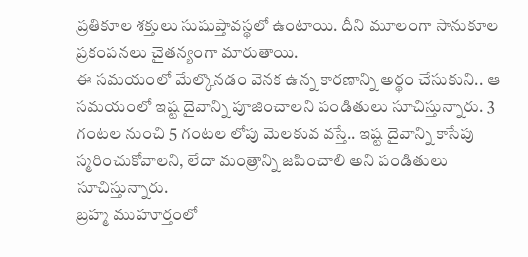ప్రతికూల శక్తులు సుషుప్తావస్థలో ఉంటాయి. దీని మూలంగా సానుకూల ప్రకంపనలు చైతన్యంగా మారుతాయి.
ఈ సమయంలో మేల్కొనడం వెనక ఉన్న కారణాన్ని అర్థం చేసుకుని.. ఆ సమయంలో ఇష్ట దైవాన్ని పూజించాలని పండితులు సూచిస్తున్నారు. 3 గంటల నుంచి 5 గంటల లోపు మెలకువ వస్తే.. ఇష్ట దైవాన్ని కాసేపు స్మరించుకోవాలని, లేదా మంత్రాన్ని జపించాలి అని పండితులు సూచిస్తున్నారు.
బ్రహ్మ ముహూర్తంలో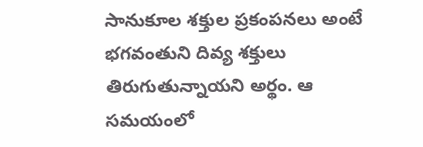సానుకూల శక్తుల ప్రకంపనలు అంటే భగవంతుని దివ్య శక్తులు తిరుగుతున్నాయని అర్థం. ఆ సమయంలో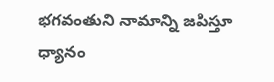భగవంతుని నామాన్ని జపిస్తూ ధ్యానం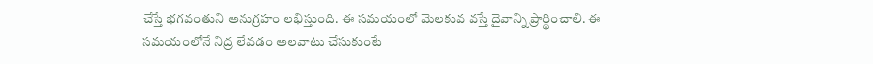చేస్తే భగవంతుని అనుగ్రహం లభిస్తుంది. ఈ సమయంలో మెలకువ వస్తే దైవాన్ని ప్రార్థించాలి. ఈ సమయంలోనే నిద్ర లేవడం అలవాటు చేసుకుంటే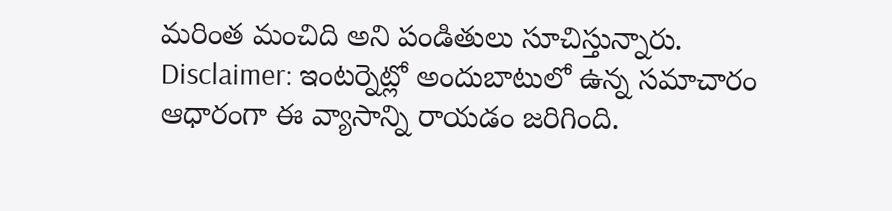మరింత మంచిది అని పండితులు సూచిస్తున్నారు.
Disclaimer: ఇంటర్నెట్లో అందుబాటులో ఉన్న సమాచారం ఆధారంగా ఈ వ్యాసాన్ని రాయడం జరిగింది.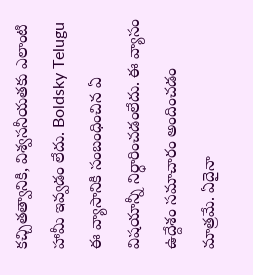కచ్చితత్వానికి, విశ్వసనీయతకు ఎలాంటి హామీ ఇవ్వడం లేదు. Boldsky Telugu ఈ వ్యాసానికి సంబంధించిన ఏ విషయాన్నీ నిర్ధారించడంలేదు. ఈ వ్యాసం ఉద్దేశం సమాచారం అందించడం మాత్రమే. ఏదైనా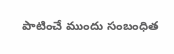పాటించే ముందు సంబంధిత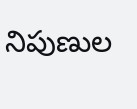నిపుణుల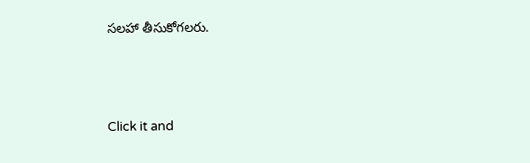సలహా తీసుకోగలరు.



Click it and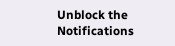Unblock the Notifications